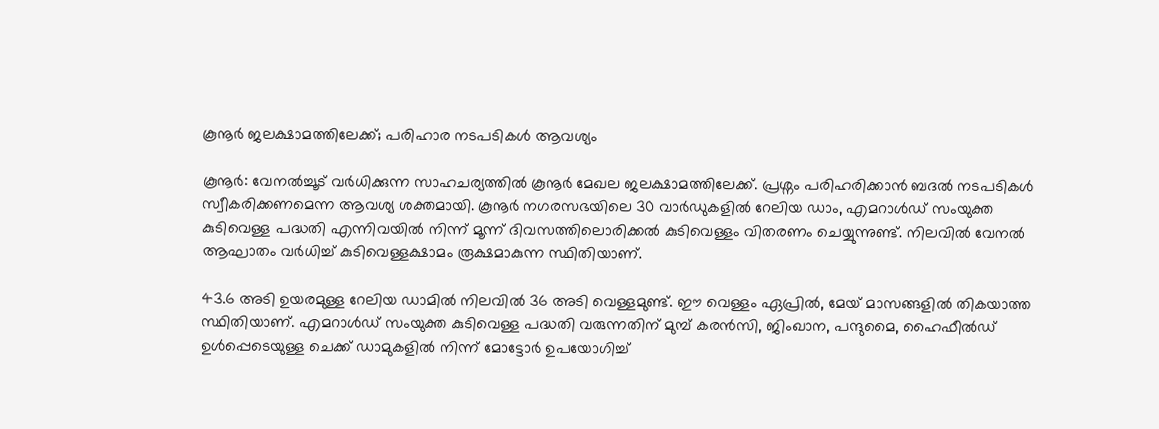കൂനൂർ ജലക്ഷാമത്തിലേക്ക്; പരിഹാര നടപടികൾ ആവശ്യം

കൂനൂർ: വേനൽച്ചൂട് വർധിക്കുന്ന സാഹചര്യത്തിൽ കൂനൂർ മേഖല ജലക്ഷാമത്തിലേക്ക്. പ്രശ്നം പരിഹരിക്കാൻ ബദൽ നടപടികൾ സ്വീകരിക്കണമെന്ന ആവശ്യ ശക്തമായി. കൂനൂർ നഗരസഭയിലെ 30 വാർഡുകളിൽ റേലിയ ഡാം, എമറാൾഡ് സംയുക്ത കുടിവെള്ള പദ്ധതി എന്നിവയിൽ നിന്ന് മൂന്ന് ദിവസത്തിലൊരിക്കൽ കുടിവെള്ളം വിതരണം ചെയ്യുന്നുണ്ട്. നിലവിൽ വേനൽ ആഘാതം വർധിച്ച് കുടിവെള്ളക്ഷാമം രൂക്ഷമാകുന്ന സ്ഥിതിയാണ്.

43.6 അടി ഉയരമുള്ള റേലിയ ഡാമിൽ നിലവിൽ 36 അടി വെള്ളമുണ്ട്. ഈ വെള്ളം ഏപ്രിൽ, മേയ് മാസങ്ങളിൽ തികയാത്ത സ്ഥിതിയാണ്. എമറാൾഡ് സംയുക്ത കുടിവെള്ള പദ്ധതി വരുന്നതിന് മുമ്പ് കരൻസി, ജിംഖാന, പന്ദുമൈ, ഹൈഫീൽഡ് ഉൾപ്പെടെയുള്ള ചെക്ക് ഡാമുകളിൽ നിന്ന് മോട്ടോർ ഉപയോഗിച്ച്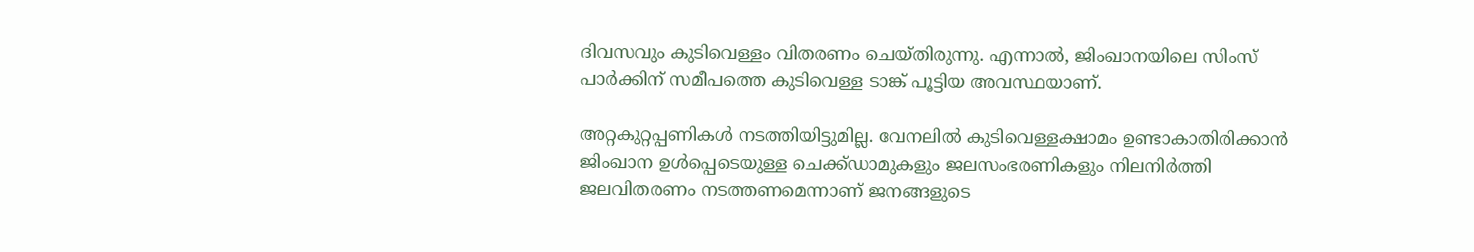ദിവസവും കുടിവെള്ളം വിതരണം ചെയ്തിരുന്നു. എന്നാൽ, ജിംഖാനയിലെ സിംസ് പാർക്കിന് സമീപത്തെ കുടിവെള്ള ടാങ്ക് പൂട്ടിയ അവസ്ഥയാണ്.

അറ്റകുറ്റപ്പണികൾ നടത്തിയിട്ടുമില്ല. വേനലിൽ കുടിവെള്ളക്ഷാമം ഉണ്ടാകാതിരിക്കാൻ ജിംഖാന ഉൾപ്പെടെയുള്ള ചെക്ക്ഡാമുകളും ജലസംഭരണികളും നിലനിർത്തി ജലവിതരണം നടത്തണമെന്നാണ് ജനങ്ങളുടെ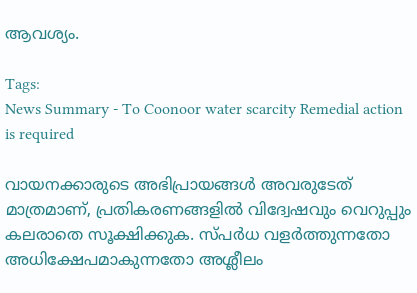ആവശ്യം.

Tags:
News Summary - To Coonoor water scarcity Remedial action is required

വായനക്കാരുടെ അഭിപ്രായങ്ങള്‍ അവരുടേത് മാത്രമാണ്, പ്രതികരണങ്ങളിൽ വിദ്വേഷവും വെറുപ്പും കലരാതെ സൂക്ഷിക്കുക. സ്പർധ വളർത്തുന്നതോ അധിക്ഷേപമാകുന്നതോ അശ്ലീലം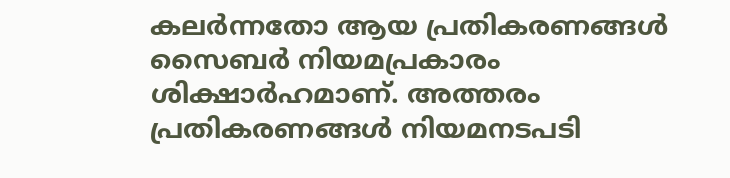കലർന്നതോ ആയ പ്രതികരണങ്ങൾ സൈബർ നിയമപ്രകാരം ശിക്ഷാർഹമാണ്. അത്തരം പ്രതികരണങ്ങൾ നിയമനടപടി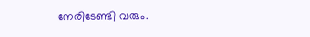നേരിടേണ്ടി വരും.